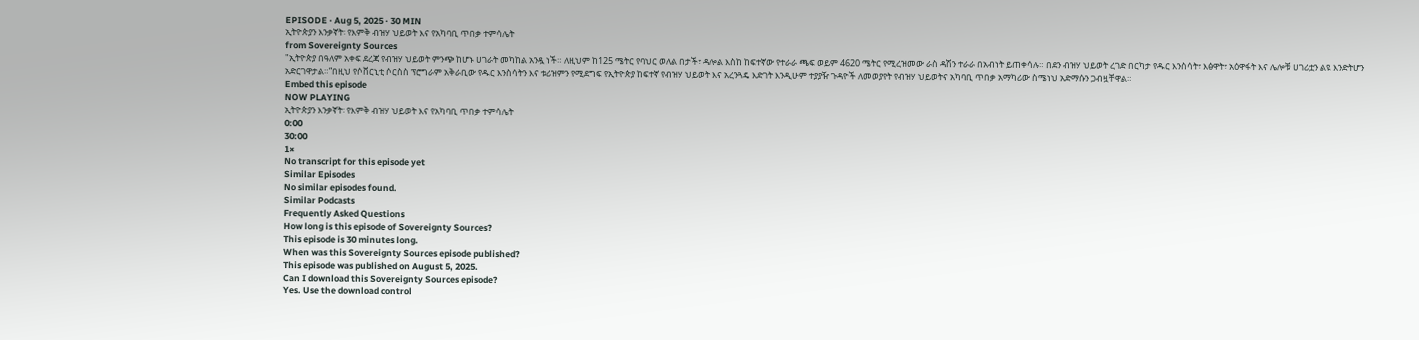EPISODE · Aug 5, 2025 · 30 MIN
ኢትዮጵያን እንቃኛት፡ የእምቅ ብዝሃ ህይወት እና የአካባቢ ጥበቃ ተምሳሌት
from Sovereignty Sources
"ኢትዮጵያ በዓለም አቀፍ ደረጃ የብዝሃ ህይወት ምንጭ ከሆኑ ሀገራት መካከል አንዷ ነች። ለዚህም ከ125 ሜትር የባህር ወለል በታች፣ ዳሎል እስከ ከፍተኛው የተራራ ጫፍ ወይም 4620 ሜትር የሚረዝመው ራስ ዳሽን ተራራ በአብነት ይጠቀሳሉ። በደን ብዝሃ ህይወት ረገድ በርካታ የዱር እንስሳት፣ እፅዋት፣ አዕዋፋት እና ሌሎቹ ሀገሪቷን ልዩ እንድትሆን አድርገዋታል።”በዚህ የሶቨርኒቲ ሶርስስ ፕሮግራም አቅራቢው የዱር እንስሳትን እና ቱሪዝምን የሚደግፍ የኢትዮጵያ ከፍተኛ የብዝሃ ህይወት እና አረንጓዴ እድገት እንዲሁም ተያያዥ ጉዳዮች ለመወያየት የብዝሃ ህይወትና አካባቢ ጥበቃ አማካሪው ስሜነህ አድማሱን ጋብዟቸዋል።
Embed this episode
NOW PLAYING
ኢትዮጵያን እንቃኛት፡ የእምቅ ብዝሃ ህይወት እና የአካባቢ ጥበቃ ተምሳሌት
0:00
30:00
1×
No transcript for this episode yet
Similar Episodes
No similar episodes found.
Similar Podcasts
Frequently Asked Questions
How long is this episode of Sovereignty Sources?
This episode is 30 minutes long.
When was this Sovereignty Sources episode published?
This episode was published on August 5, 2025.
Can I download this Sovereignty Sources episode?
Yes. Use the download control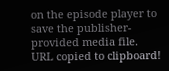on the episode player to save the publisher-provided media file.
URL copied to clipboard!